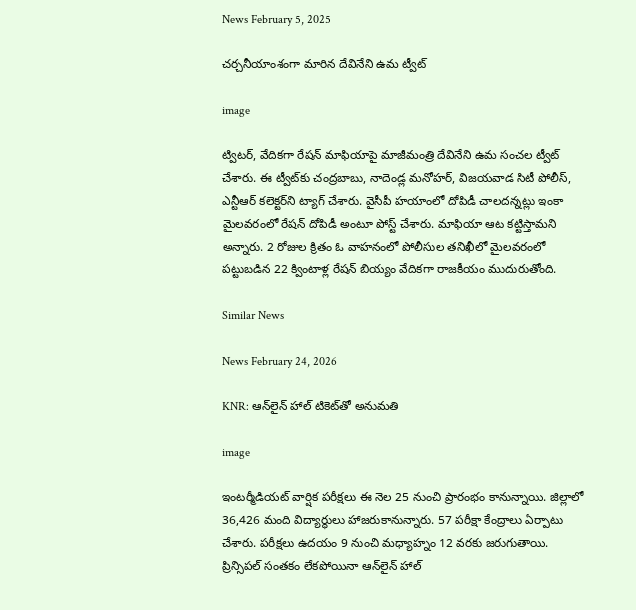News February 5, 2025

చర్చనీయాంశంగా మారిన దేవినేని ఉమ ట్వీట్

image

ట్విటర్, వేదికగా రేషన్ మాఫియాపై మాజీమంత్రి దేవినేని ఉమ సంచల ట్వీట్ చేశారు. ఈ ట్వీట్‌కు చంద్రబాబు, నాదెండ్ల మనోహర్, విజయవాడ సిటీ పోలీస్, ఎన్టీఆర్ కలెక్టర్‌ని ట్యాగ్ చేశారు. వైసీపీ హయాంలో దోపిడీ చాలదన్నట్లు ఇంకా మైలవరంలో రేషన్ దోపిడీ అంటూ పోస్ట్ చేశారు. మాఫియా ఆట కట్టిస్తామని అన్నారు. 2 రోజుల క్రితం ఓ వాహనంలో పోలీసుల తనిఖీలో మైలవరంలో పట్టుబడిన 22 క్వింటాళ్ల రేషన్ బియ్యం వేదికగా రాజకీయం ముదురుతోంది.

Similar News

News February 24, 2026

KNR: ఆన్‌లైన్ హాల్ టికెట్‌తో అనుమతి

image

ఇంటర్మీడియట్ వార్షిక పరీక్షలు ఈ నెల 25 నుంచి ప్రారంభం కానున్నాయి. జిల్లాలో 36,426 మంది విద్యార్థులు హాజరుకానున్నారు. 57 పరీక్షా కేంద్రాలు ఏర్పాటు చేశారు. పరీక్షలు ఉదయం 9 నుంచి మధ్యాహ్నం 12 వరకు జరుగుతాయి. ప్రిన్సిపల్ సంతకం లేకపోయినా ఆన్‌లైన్ హాల్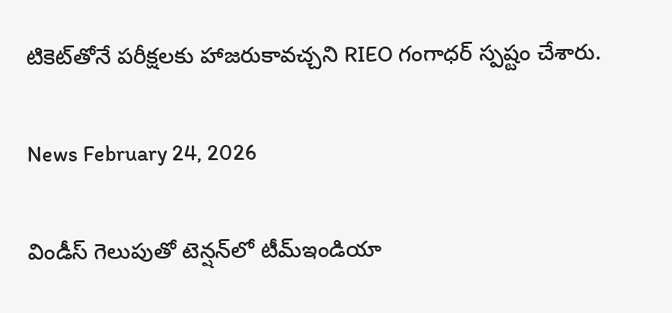టికెట్‌తోనే పరీక్షలకు హాజరుకావచ్చని RIEO గంగాధర్ స్పష్టం చేశారు.

News February 24, 2026

విండీస్ గెలుపుతో టెన్షన్‌లో టీమ్‌ఇండియా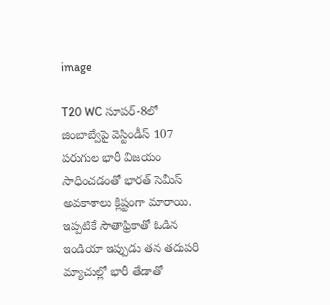image

T20 WC సూపర్-8లో జింబాబ్వేపై వెస్టిండీస్ 107 పరుగుల భారీ విజయం సాధించడంతో భారత్ సెమీస్ అవకాశాలు క్లిష్టంగా మారాయి. ఇప్పటికే సౌతాఫ్రికాతో ఓడిన ఇండియా ఇప్పుడు తన తదుపరి మ్యాచుల్లో భారీ తేడాతో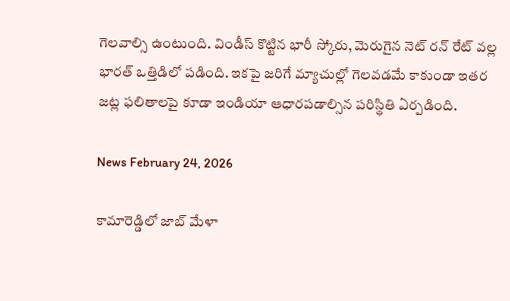గెలవాల్సి ఉంటుంది. విండీస్ కొట్టిన భారీ స్కోరు, మెరుగైన నెట్ రన్ రేట్ వల్ల భారత్ ఒత్తిడిలో పడింది. ఇకపై జరిగే మ్యాచుల్లో గెలవడమే కాకుండా ఇతర జట్ల ఫలితాలపై కూడా ఇండియా ఆధారపడాల్సిన పరిస్థితి ఏర్పడింది.

News February 24, 2026

కామారెడ్డిలో జాబ్ మేళా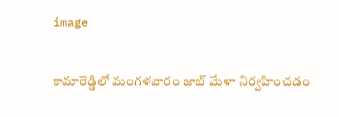image

కామారెడ్డిలో మంగళవారం జాబ్ మేళా నిర్వహించడం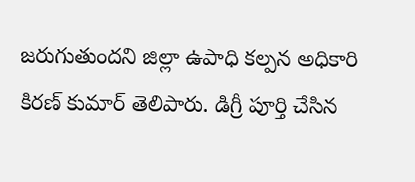జరుగుతుందని జిల్లా ఉపాధి కల్పన అధికారి కిరణ్ కుమార్ తెలిపారు. డిగ్రీ పూర్తి చేసిన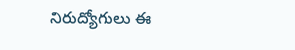నిరుద్యోగులు ఈ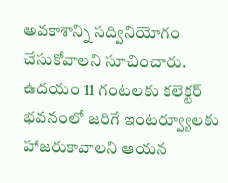అవకాశాన్ని సద్వినియోగం చేసుకోవాలని సూచించారు. ఉదయం 11 గంటలకు కలెక్టర్ భవనంలో జరిగే ఇంటర్వ్యూలకు హాజరుకావాలని ఆయన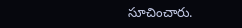సూచించారు.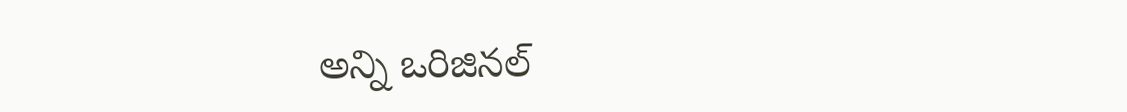అన్ని ఒరిజినల్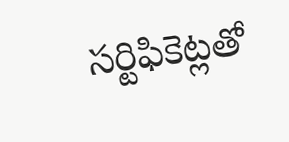సర్టిఫికెట్లతో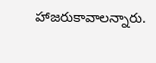హాజరుకావాలన్నారు.